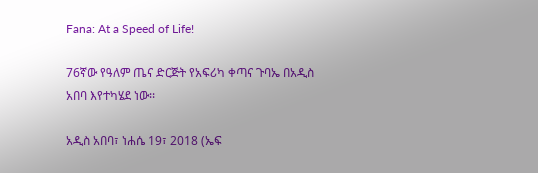Fana: At a Speed of Life!

76ኛው የዓለም ጤና ድርጅት የአፍሪካ ቀጣና ጉባኤ በአዲስ አበባ እየተካሄደ ነው፡፡

አዲስ አበባ፣ ነሐሴ 19፣ 2018 (ኤፍ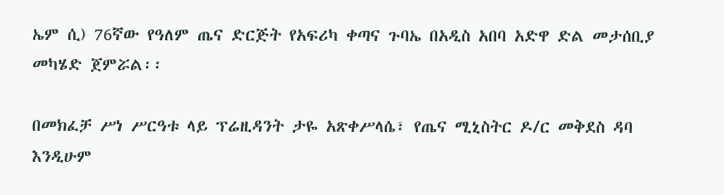ኤም ሲ) 76ኛው የዓለም ጤና ድርጅት የአፍሪካ ቀጣና ጉባኤ በአዲስ አበባ አድዋ ድል መታሰቢያ መካሄድ ጀምሯል፡፡

በመክፈቻ ሥነ ሥርዓቱ ላይ ፕሬዚዳንት ታዬ አጽቀሥላሴ፣ የጤና ሚኒስትር ዶ/ር መቅደስ ዳባ እንዲሁም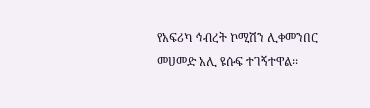የአፍሪካ ኅብረት ኮሚሽን ሊቀመንበር መሀመድ አሊ ዩሱፍ ተገኝተዋል፡፡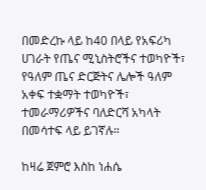በመድረኩ ላይ ከ40 በላይ የአፍሪካ ሀገራት የጤና ሚኒስትሮችና ተወካዮች፣ የዓለም ጤና ድርጅትና ሌሎች ዓለም አቀፍ ተቋማት ተወካዮች፣ ተመራማሪዎችና ባለድርሻ አካላት በመሳተፍ ላይ ይገኛሉ።

ከዛሬ ጀምሮ እስከ ነሐሴ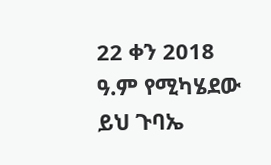22 ቀን 2018 ዓ.ም የሚካሄደው ይህ ጉባኤ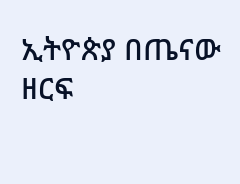ኢትዮጵያ በጤናው ዘርፍ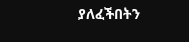ያለፈችበትን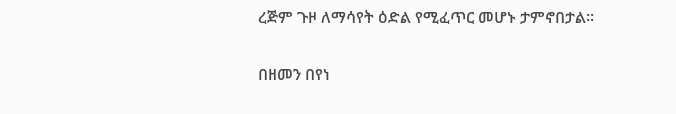ረጅም ጉዞ ለማሳየት ዕድል የሚፈጥር መሆኑ ታምኖበታል፡፡

በዘመን በየነ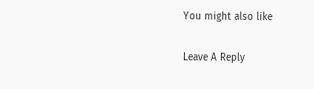You might also like

Leave A Reply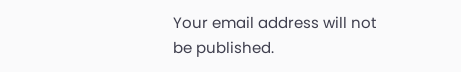Your email address will not be published.